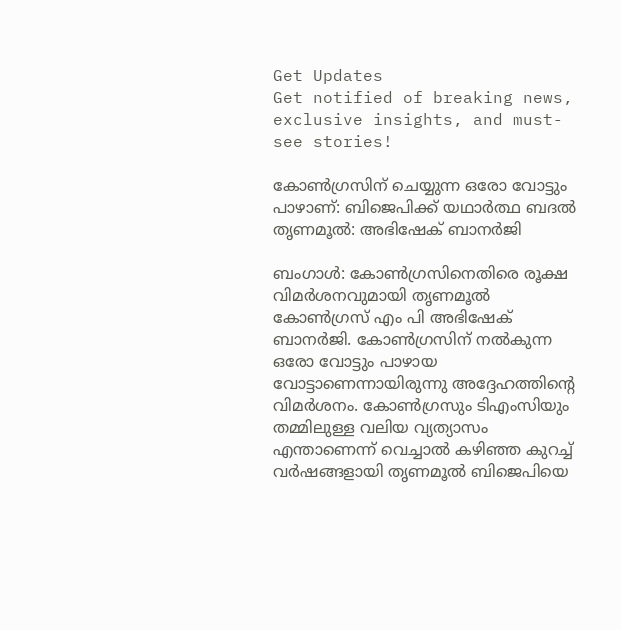Get Updates
Get notified of breaking news, exclusive insights, and must-see stories!

കോണ്‍ഗ്രസിന് ചെയ്യുന്ന ഒരോ വോട്ടും പാഴാണ്: ബിജെപിക്ക് യഥാര്‍ത്ഥ ബദല്‍ തൃണമൂല്‍: അഭിഷേക് ബാനര്‍ജി

ബംഗാള്‍: കോണ്‍ഗ്രസിനെതിരെ രൂക്ഷ വിമര്‍ശനവുമായി തൃണമൂല്‍ കോണ്‍ഗ്രസ് എം പി അഭിഷേക് ബാനര്‍ജി. കോണ്‍ഗ്രസിന് നല്‍കുന്ന ഒരോ വോട്ടും പാഴായ വോട്ടാണെന്നായിരുന്നു അദ്ദേഹത്തിന്റെ വിമര്‍ശനം. കോൺഗ്രസും ടിഎംസിയും തമ്മിലുള്ള വലിയ വ്യത്യാസം എന്താണെന്ന് വെച്ചാല്‍ കഴിഞ്ഞ കുറച്ച് വർഷങ്ങളായി തൃണമൂൽ ബിജെപിയെ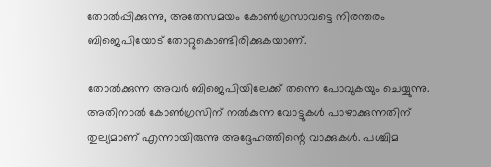തോൽപ്പിക്കുന്നു, അതേസമയം കോൺഗ്രസാവട്ടെ നിരന്തരം ബിജെപിയോട് തോറ്റുകൊണ്ടിരിക്കുകയാണ്.

തോല്‍ക്കുന്ന അവര്‍ ബിജെപിയിലേക്ക് തന്നെ പോവുകയും ചെയ്യുന്നു. അതിനാല്‍ കോണ്‍ഗ്രസിന് നല്‍കുന്ന വോട്ടുകള്‍ പാഴാക്കുന്നതിന് തുല്യമാണ് എന്നായിരുന്നു അദ്ദേഹത്തിന്റെ വാക്കുകള്‍. പശ്ചിമ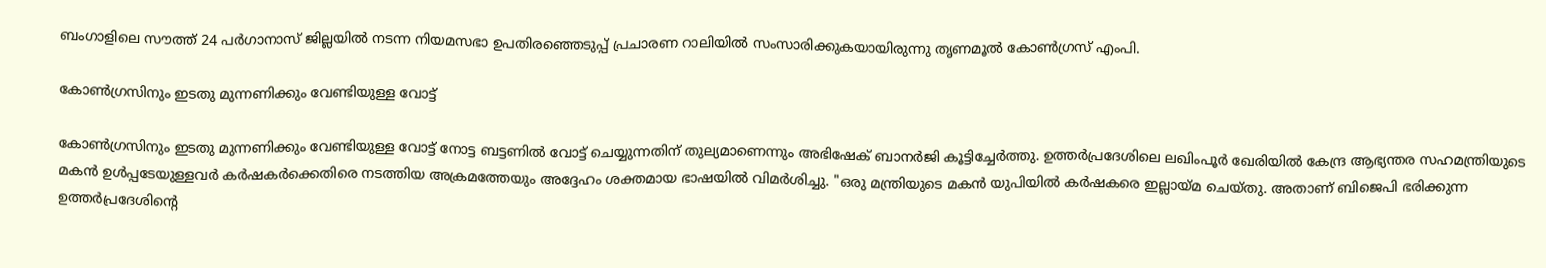ബംഗാളിലെ സൗത്ത് 24 പർഗാനാസ് ജില്ലയിൽ നടന്ന നിയമസഭാ ഉപതിരഞ്ഞെടുപ്പ് പ്രചാരണ റാലിയിൽ സംസാരിക്കുകയായിരുന്നു തൃണമൂല്‍ കോണ്‍ഗ്രസ് എംപി.

കോൺഗ്രസിനും ഇടതു മുന്നണിക്കും വേണ്ടിയുള്ള വോട്ട്

കോൺഗ്രസിനും ഇടതു മുന്നണിക്കും വേണ്ടിയുള്ള വോട്ട് നോട്ട ബട്ടണിൽ വോട്ട് ചെയ്യുന്നതിന് തുല്യമാണെന്നും അഭിഷേക് ബാനര്‍ജി കൂട്ടിച്ചേര്‍ത്തു. ഉത്തര്‍പ്രദേശിലെ ലഖിംപൂർ ഖേരിയില്‍ കേന്ദ്ര ആഭ്യന്തര സഹമന്ത്രിയുടെ മകന്‍ ഉള്‍പ്പടേയുള്ളവര്‍ കര്‍ഷകര്‍ക്കെതിരെ നടത്തിയ അക്രമത്തേയും അദ്ദേഹം ശക്തമായ ഭാഷയില്‍ വിമര്‍ശിച്ചു. "ഒരു മന്ത്രിയുടെ മകൻ യുപിയിൽ കർഷകരെ ഇല്ലായ്മ ചെയ്തു. അതാണ് ബിജെപി ഭരിക്കുന്ന ഉത്തർപ്രദേശിന്റെ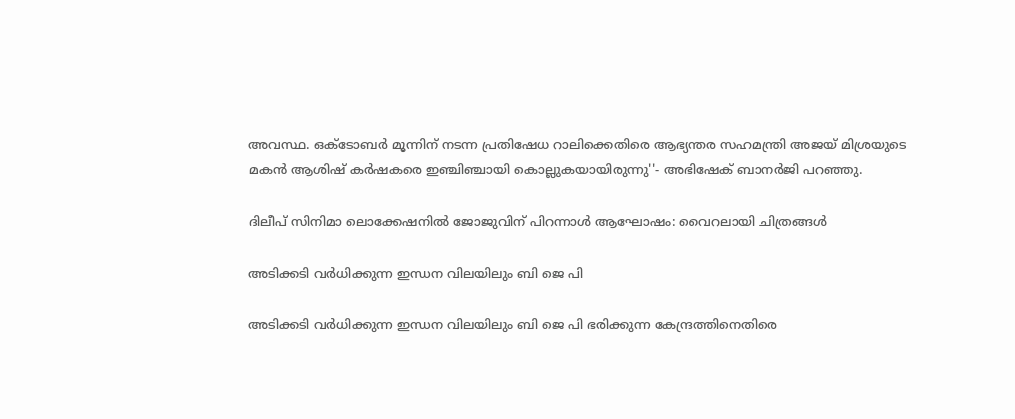അവസ്ഥ. ഒക്‌ടോബർ മൂന്നിന് നടന്ന പ്രതിഷേധ റാലിക്കെതിരെ ആഭ്യന്തര സഹമന്ത്രി അജയ് മിശ്രയുടെ മകൻ ആശിഷ് കർഷകരെ ഇഞ്ചിഞ്ചായി കൊല്ലുകയായിരുന്നു''- അഭിഷേക് ബാനര്‍ജി പറഞ്ഞു.

ദിലീപ് സിനിമാ ലൊക്കേഷനില്‍ ജോജുവിന് പിറന്നാള്‍ ആഘോഷം: വൈറലായി ചിത്രങ്ങള്‍

അടിക്കടി വര്‍ധിക്കുന്ന ഇന്ധന വിലയിലും ബി ജെ പി

അടിക്കടി വര്‍ധിക്കുന്ന ഇന്ധന വിലയിലും ബി ജെ പി ഭരിക്കുന്ന കേന്ദ്രത്തിനെതിരെ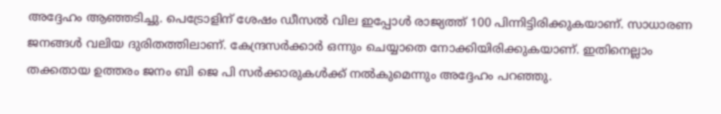അദ്ദേഹം ആഞ്ഞടിച്ചു. പെട്രോളിന് ശേഷം ഡീസല്‍ വില ഇപ്പോള്‍ രാജ്യത്ത് 100 പിന്നിട്ടിരിക്കുകയാണ്. സാധാരണ ജനങ്ങള്‍ വലിയ ദുരിതത്തിലാണ്. കേന്ദ്രസര്‍ക്കാര്‍ ഒന്നും ചെയ്യാതെ നോക്കിയിരിക്കുകയാണ്. ഇതിനെല്ലാം തക്കതായ ഉത്തരം ജനം ബി ജെ പി സര്‍ക്കാരുകള്‍ക്ക് നല്‍കുമെന്നും അദ്ദേഹം പറഞ്ഞു.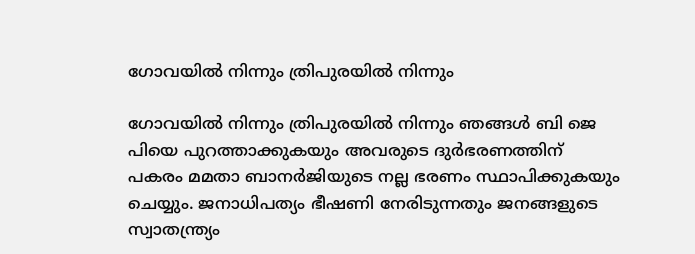ഗോവയിൽ നിന്നും ത്രിപുരയിൽ നിന്നും

ഗോവയിൽ നിന്നും ത്രിപുരയിൽ നിന്നും ഞങ്ങൾ ബി ജെ പിയെ പുറത്താക്കുകയും അവരുടെ ദുർഭരണത്തിന് പകരം മമതാ ബാനർജിയുടെ നല്ല ഭരണം സ്ഥാപിക്കുകയും ചെയ്യും. ജനാധിപത്യം ഭീഷണി നേരിടുന്നതും ജനങ്ങളുടെ സ്വാതന്ത്ര്യം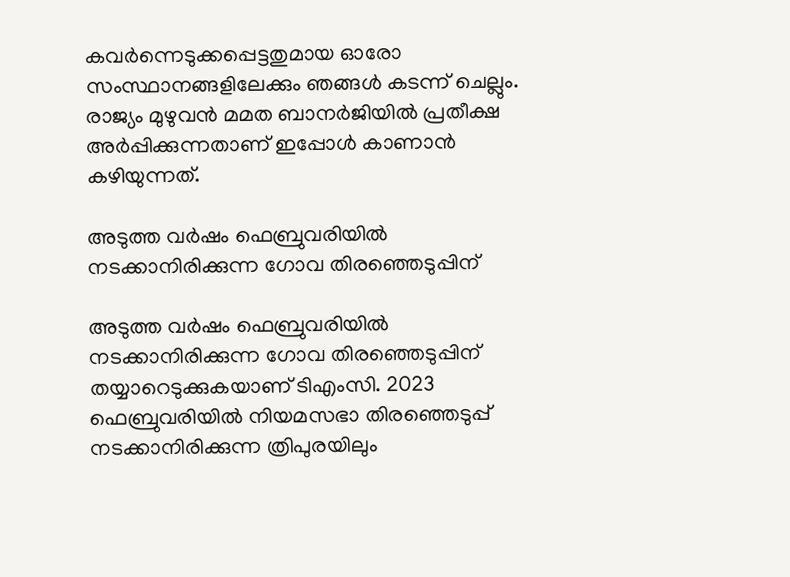കവർന്നെടുക്കപ്പെട്ടതുമായ ഓരോ സംസ്ഥാനങ്ങളിലേക്കും ഞങ്ങൾ കടന്ന് ചെല്ലും. രാജ്യം മുഴുവൻ മമത ബാനർജിയിൽ പ്രതീക്ഷ അർപ്പിക്കുന്നതാണ് ഇപ്പോള്‍ കാണാന്‍ കഴിയുന്നത്.

അടുത്ത വർഷം ഫെബ്രുവരിയിൽ നടക്കാനിരിക്കുന്ന ഗോവ തിരഞ്ഞെടുപ്പിന്

അടുത്ത വർഷം ഫെബ്രുവരിയിൽ നടക്കാനിരിക്കുന്ന ഗോവ തിരഞ്ഞെടുപ്പിന് തയ്യാറെടുക്കുകയാണ് ടിഎംസി. 2023 ഫെബ്രുവരിയിൽ നിയമസഭാ തിരഞ്ഞെടുപ്പ് നടക്കാനിരിക്കുന്ന ത്രിപുരയിലും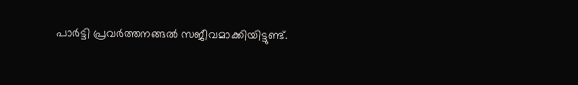പാര്‍ട്ടി പ്രവര്‍ത്തനങ്ങല്‍ സജീവമാക്കിയിട്ടുണ്ട്.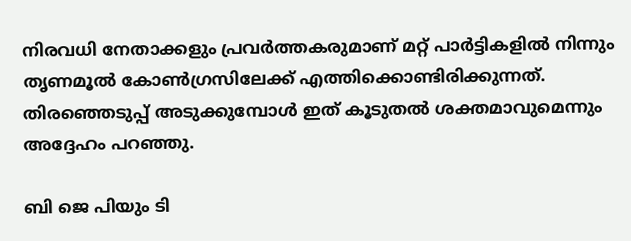നിരവധി നേതാക്കളും പ്രവര്‍ത്തകരുമാണ് മറ്റ് പാര്‍ട്ടികളില്‍ നിന്നും തൃണമൂല്‍ കോണ്‍ഗ്രസിലേക്ക് എത്തിക്കൊണ്ടിരിക്കുന്നത്. തിരഞ്ഞെടുപ്പ് അടുക്കുമ്പോള്‍ ഇത് കൂടുതല്‍ ശക്തമാവുമെന്നും അദ്ദേഹം പറഞ്ഞു.

ബി ജെ പിയും ടി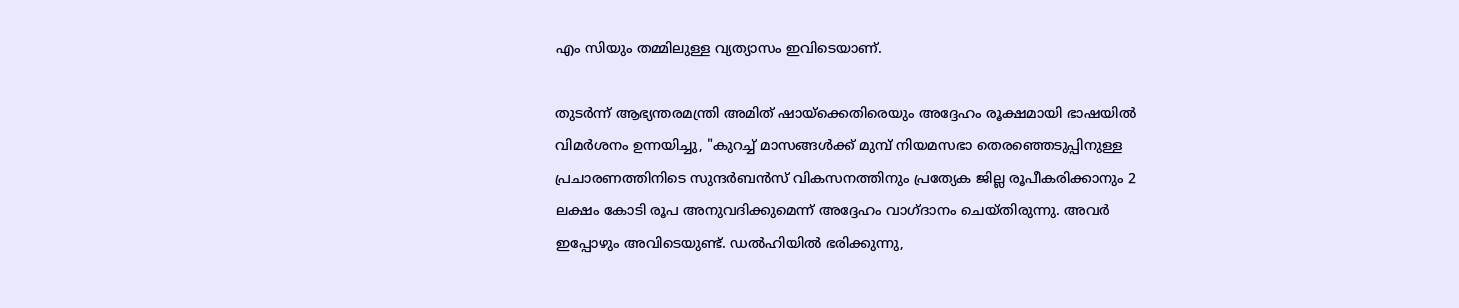എം സിയും തമ്മിലുള്ള വ്യത്യാസം ഇവിടെയാണ്.

തുടര്‍ന്ന് ആഭ്യന്തരമന്ത്രി അമിത് ഷായ്‌ക്കെതിരെയും അദ്ദേഹം രൂക്ഷമായി ഭാഷയില്‍ വിമർശനം ഉന്നയിച്ചു, "കുറച്ച് മാസങ്ങൾക്ക് മുമ്പ് നിയമസഭാ തെരഞ്ഞെടുപ്പിനുള്ള പ്രചാരണത്തിനിടെ സുന്ദർബൻസ് വികസനത്തിനും പ്രത്യേക ജില്ല രൂപീകരിക്കാനും 2 ലക്ഷം കോടി രൂപ അനുവദിക്കുമെന്ന് അദ്ദേഹം വാഗ്ദാനം ചെയ്തിരുന്നു. അവർ ഇപ്പോഴും അവിടെയുണ്ട്. ഡൽഹിയിൽ ഭരിക്കുന്നു,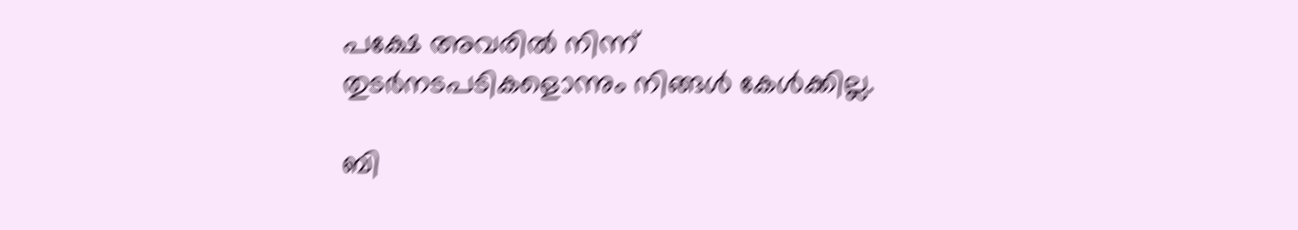പക്ഷേ അവരിൽ നിന്ന് തുടർനടപടികളൊന്നും നിങ്ങൾ കേൾക്കില്ല.

ബി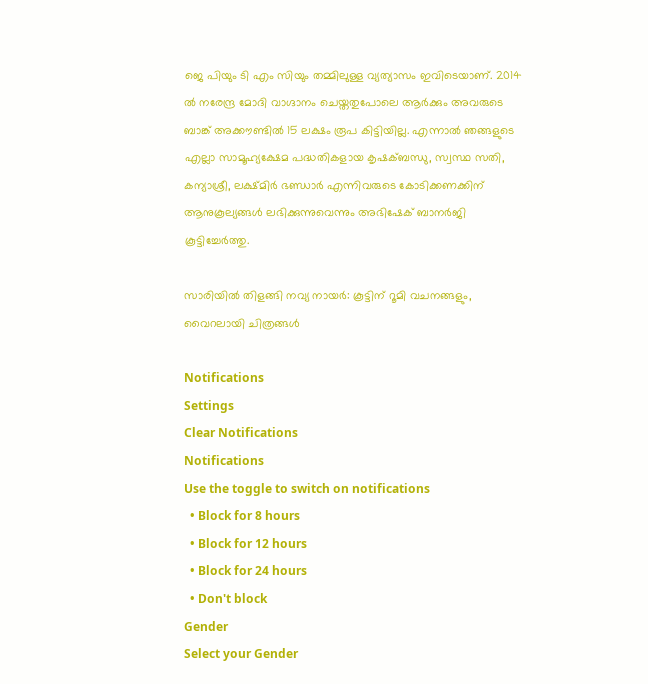ജെ പിയും ടി എം സിയും തമ്മിലുള്ള വ്യത്യാസം ഇവിടെയാണ്. 2014 ൽ നരേന്ദ്ര മോദി വാഗ്ദാനം ചെയ്തതുപോലെ ആർക്കും അവരുടെ ബാങ്ക് അക്കൗണ്ടിൽ 15 ലക്ഷം രൂപ കിട്ടിയില്ല. എന്നാൽ ഞങ്ങളുടെ എല്ലാ സാമൂഹ്യക്ഷേമ പദ്ധതികളായ കൃഷക്ബന്ധു, സ്വസ്ഥ സതി, കന്യാശ്രീ, ലക്ഷ്മിർ ഭണ്ഡാർ എന്നിവരുടെ കോടിക്കണക്കിന് ആനുകൂല്യങ്ങൾ ലഭിക്കുന്നുവെന്നും അഭിഷേക് ബാനര്‍ജി കൂട്ടിച്ചേര്‍ത്തു.

സാരിയില്‍ തിളങ്ങി നവ്യ നായര്‍: കൂട്ടിന് റൂമി വചനങ്ങളും, വൈറലായി ചിത്രങ്ങള്‍

Notifications
Settings
Clear Notifications
Notifications
Use the toggle to switch on notifications
  • Block for 8 hours
  • Block for 12 hours
  • Block for 24 hours
  • Don't block
Gender
Select your Gender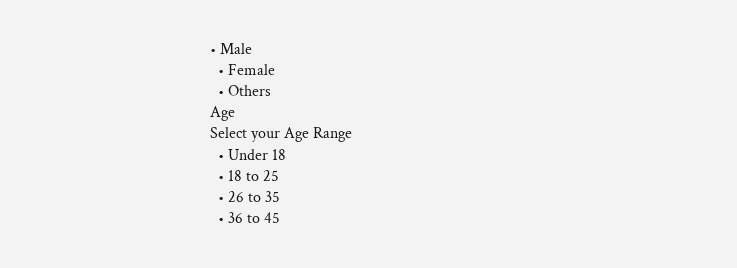• Male
  • Female
  • Others
Age
Select your Age Range
  • Under 18
  • 18 to 25
  • 26 to 35
  • 36 to 45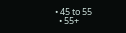• 45 to 55
  • 55+